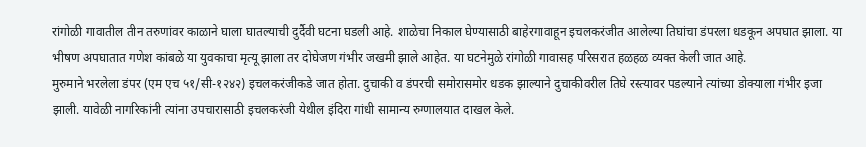रांगोळी गावातील तीन तरुणांवर काळाने घाला घातल्याची दुर्दैवी घटना घडली आहे. शाळेचा निकाल घेण्यासाठी बाहेरगावाहून इचलकरंजीत आलेल्या तिघांचा डंपरला धडकून अपघात झाला. या भीषण अपघातात गणेश कांबळे या युवकाचा मृत्यू झाला तर दोघेजण गंभीर जखमी झाले आहेत. या घटनेमुळे रांगोळी गावासह परिसरात हळहळ व्यक्त केली जात आहे.
मुरुमाने भरलेला डंपर (एम एच ५१/सी-१२४२) इचलकरंजीकडे जात होता. दुचाकी व डंपरची समोरासमोर धडक झाल्याने दुचाकीवरील तिघे रस्त्यावर पडल्याने त्यांच्या डोक्याला गंभीर इजा झाली. यावेळी नागरिकांनी त्यांना उपचारासाठी इचलकरंजी येथील इंदिरा गांधी सामान्य रुग्णालयात दाखल केले.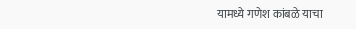यामध्ये गणेश कांबळे याचा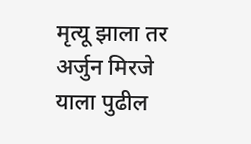मृत्यू झाला तर अर्जुन मिरजे याला पुढील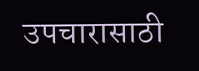उपचारासाठी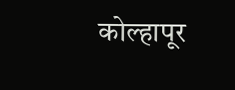कोल्हापूर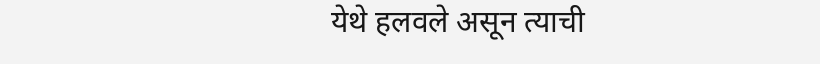येथे हलवले असून त्याची